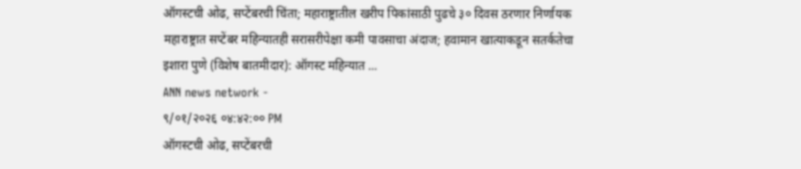ऑगस्टची ओढ, सप्टेंबरची चिंता; महाराष्ट्रातील खरीप पिकांसाठी पुढचे ३० दिवस ठरणार निर्णायक
महाराष्ट्रात सप्टेंबर महिन्यातही सरासरीपेक्षा कमी पावसाचा अंदाज; हवामान खात्याकडून सतर्कतेचा इशारा पुणे (विशेष बातमीदार): ऑगस्ट महिन्यात ...
ANN news network -
९/०१/२०२६ ०४:४२:०० PM
ऑगस्टची ओढ, सप्टेंबरची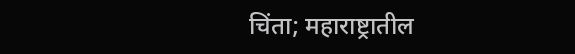चिंता; महाराष्ट्रातील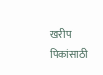खरीप पिकांसाठी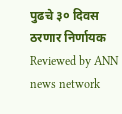पुढचे ३० दिवस ठरणार निर्णायक
Reviewed by ANN news network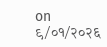on
९/०१/२०२६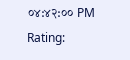०४:४२:०० PM
Rating: